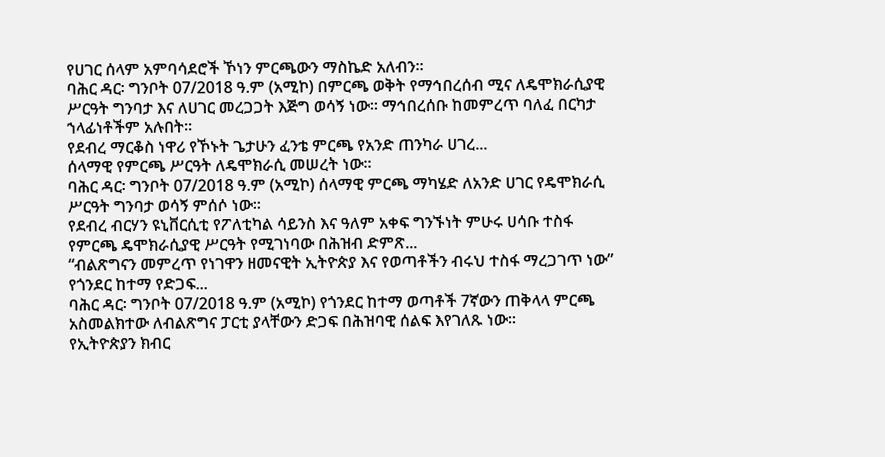የሀገር ሰላም አምባሳደሮች ኾነን ምርጫውን ማስኬድ አለብን።
ባሕር ዳር፡ ግንቦት 07/2018 ዓ.ም (አሚኮ) በምርጫ ወቅት የማኅበረሰብ ሚና ለዴሞክራሲያዊ ሥርዓት ግንባታ እና ለሀገር መረጋጋት እጅግ ወሳኝ ነው። ማኅበረሰቡ ከመምረጥ ባለፈ በርካታ ኀላፊነቶችም አሉበት።
የደብረ ማርቆስ ነዋሪ የኾኑት ጌታሁን ፈንቴ ምርጫ የአንድ ጠንካራ ሀገረ...
ሰላማዊ የምርጫ ሥርዓት ለዴሞክራሲ መሠረት ነው።
ባሕር ዳር፡ ግንቦት 07/2018 ዓ.ም (አሚኮ) ሰላማዊ ምርጫ ማካሄድ ለአንድ ሀገር የዴሞክራሲ ሥርዓት ግንባታ ወሳኝ ምሰሶ ነው።
የደብረ ብርሃን ዩኒቨርሲቲ የፖለቲካል ሳይንስ እና ዓለም አቀፍ ግንኙነት ምሁሩ ሀሳቡ ተስፋ የምርጫ ዴሞክራሲያዊ ሥርዓት የሚገነባው በሕዝብ ድምጽ...
“ብልጽግናን መምረጥ የነገዋን ዘመናዊት ኢትዮጵያ እና የወጣቶችን ብሩህ ተስፋ ማረጋገጥ ነው” የጎንደር ከተማ የድጋፍ...
ባሕር ዳር፡ ግንቦት 07/2018 ዓ.ም (አሚኮ) የጎንደር ከተማ ወጣቶች 7ኛውን ጠቅላላ ምርጫ አስመልክተው ለብልጽግና ፓርቲ ያላቸውን ድጋፍ በሕዝባዊ ሰልፍ እየገለጹ ነው።
የኢትዮጵያን ክብር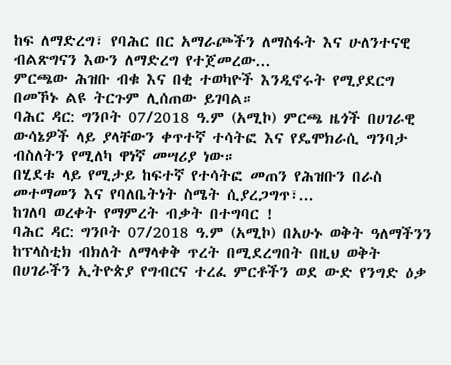ከፍ ለማድረግ፣ የባሕር በር አማራጮችን ለማስፋት እና ሁለንተናዊ ብልጽግናን እውን ለማድረግ የተጀመረው...
ምርጫው ሕዝቡ ብቁ እና በቂ ተወካዮች እንዲኖሩት የሚያደርግ በመኾኑ ልዩ ትርጉም ሊሰጠው ይገባል።
ባሕር ዳር: ግንቦት 07/2018 ዓ.ም (አሚኮ) ምርጫ ዜጎች በሀገራዊ ውሳኔዎች ላይ ያላቸውን ቀጥተኛ ተሳትፎ እና የዴሞክራሲ ግንባታ ብስለትን የሚለካ ዋነኛ መሣሪያ ነው።
በሂደቱ ላይ የሚታይ ከፍተኛ የተሳትፎ መጠን የሕዝቡን በራስ መተማመን እና የባለቤትነት ስሜት ሲያረጋግጥ፣...
ከገለባ ወረቀት የማምረት ብቃት በተግባር !
ባሕር ዳር: ግንቦት 07/2018 ዓ.ም (አሚኮ) በአሁኑ ወቅት ዓለማችንን ከፕላስቲክ ብክለት ለማላቀቅ ጥረት በሚደረግበት በዚህ ወቅት በሀገራችን ኢትዮጵያ የግብርና ተረፈ ምርቶችን ወደ ውድ የንግድ ዕቃ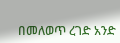በመለወጥ ረገድ አንድ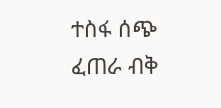ተስፋ ሰጭ ፈጠራ ብቅ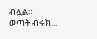ብሏል።
ወጣት ብሩክ...